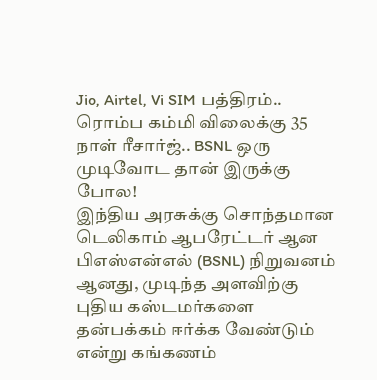Jio, Airtel, Vi SIM பத்திரம்.. ரொம்ப கம்மி விலைக்கு 35 நாள் ரீசார்ஜ்.. BSNL ஒரு முடிவோட தான் இருக்கு போல!
இந்திய அரசுக்கு சொந்தமான டெலிகாம் ஆபரேட்டர் ஆன பிஎஸ்என்எல் (BSNL) நிறுவனம் ஆனது, முடிந்த அளவிற்கு புதிய கஸ்டமர்களை தன்பக்கம் ஈர்க்க வேண்டும் என்று கங்கணம்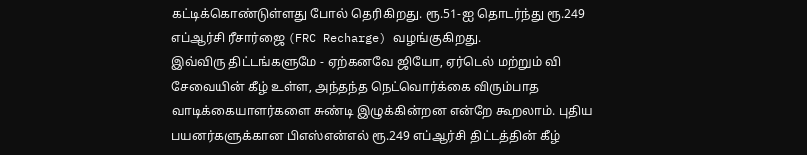கட்டிக்கொண்டுள்ளது போல் தெரிகிறது. ரூ.51-ஐ தொடர்ந்து ரூ.249 எப்ஆர்சி ரீசார்ஜை (FRC Recharge) வழங்குகிறது.
இவ்விரு திட்டங்களுமே - ஏற்கனவே ஜியோ, ஏர்டெல் மற்றும் வி சேவையின் கீழ் உள்ள, அந்தந்த நெட்வொர்க்கை விரும்பாத வாடிக்கையாளர்களை சுண்டி இழுக்கின்றன என்றே கூறலாம். புதிய பயனர்களுக்கான பிஎஸ்என்எல் ரூ.249 எப்ஆர்சி திட்டத்தின் கீழ்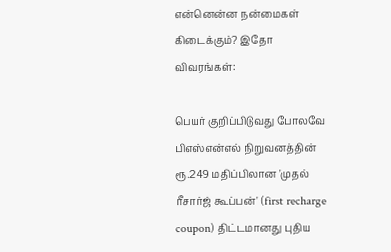என்னென்ன நன்மைகள் கிடைக்கும்? இதோ விவரங்கள்:

பெயர் குறிப்பிடுவது போலவே பிஎஸ்என்எல் நிறுவனத்தின் ரூ.249 மதிப்பிலான 'முதல் ரீசார்ஜ் கூப்பன்' (first recharge coupon) திட்டமானது புதிய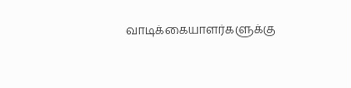வாடிக்கையாளர்களுக்கு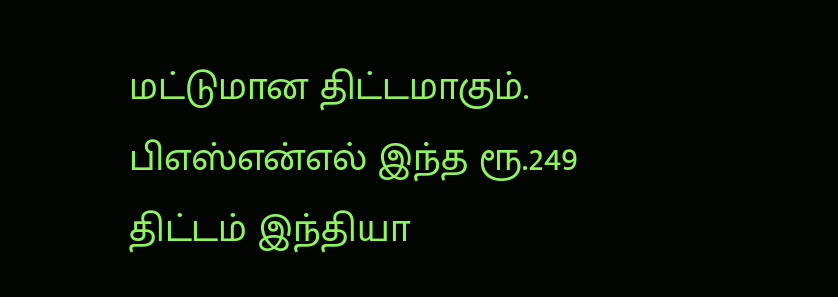மட்டுமான திட்டமாகும். பிஎஸ்என்எல் இந்த ரூ.249 திட்டம் இந்தியா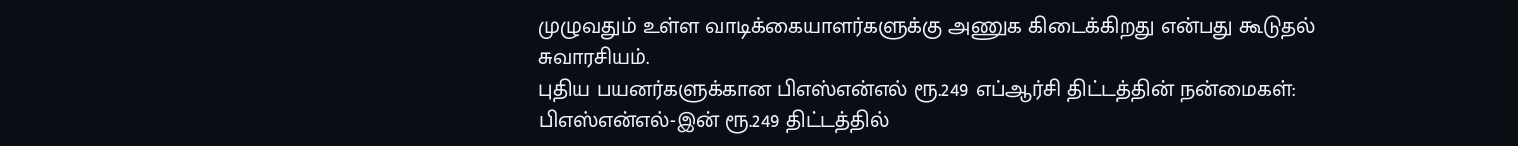முழுவதும் உள்ள வாடிக்கையாளர்களுக்கு அணுக கிடைக்கிறது என்பது கூடுதல் சுவாரசியம்.
புதிய பயனர்களுக்கான பிஎஸ்என்எல் ரூ.249 எப்ஆர்சி திட்டத்தின் நன்மைகள்: பிஎஸ்என்எல்-இன் ரூ.249 திட்டத்தில்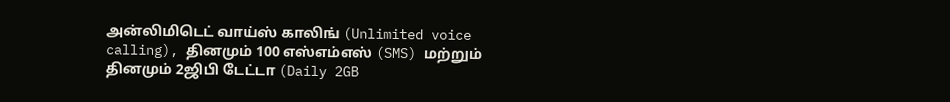அன்லிமிடெட் வாய்ஸ் காலிங் (Unlimited voice calling), தினமும் 100 எஸ்எம்எஸ் (SMS) மற்றும் தினமும் 2ஜிபி டேட்டா (Daily 2GB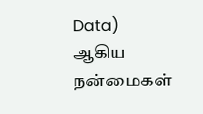Data) ஆகிய நன்மைகள்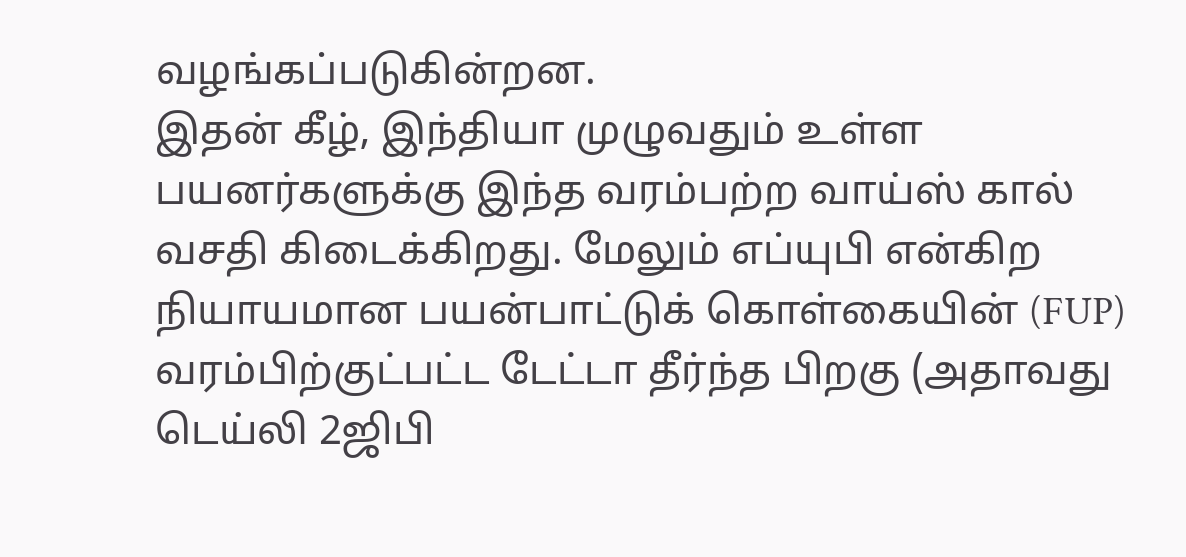வழங்கப்படுகின்றன.
இதன் கீழ், இந்தியா முழுவதும் உள்ள பயனர்களுக்கு இந்த வரம்பற்ற வாய்ஸ் கால் வசதி கிடைக்கிறது. மேலும் எப்யுபி என்கிற நியாயமான பயன்பாட்டுக் கொள்கையின் (FUP) வரம்பிற்குட்பட்ட டேட்டா தீர்ந்த பிறகு (அதாவது டெய்லி 2ஜிபி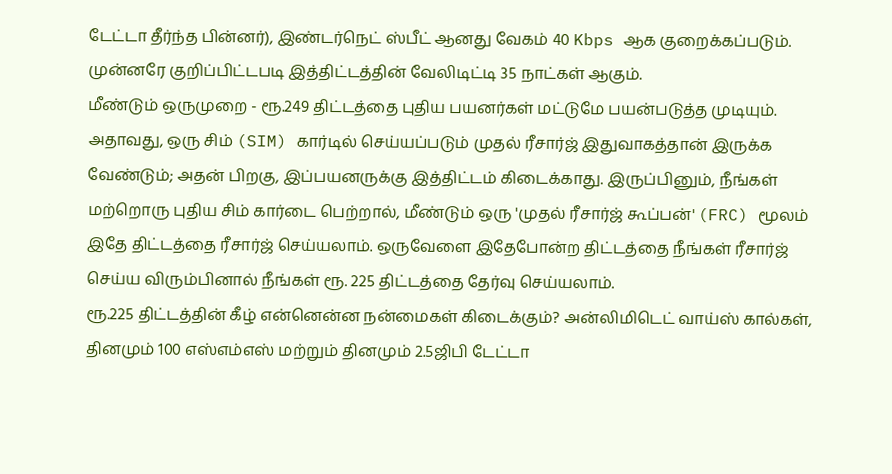டேட்டா தீர்ந்த பின்னர்), இண்டர்நெட் ஸ்பீட் ஆனது வேகம் 40 Kbps ஆக குறைக்கப்படும். முன்னரே குறிப்பிட்டபடி இத்திட்டத்தின் வேலிடிட்டி 35 நாட்கள் ஆகும்.
மீண்டும் ஒருமுறை - ரூ.249 திட்டத்தை புதிய பயனர்கள் மட்டுமே பயன்படுத்த முடியும். அதாவது, ஒரு சிம் (SIM) கார்டில் செய்யப்படும் முதல் ரீசார்ஜ் இதுவாகத்தான் இருக்க வேண்டும்; அதன் பிறகு, இப்பயனருக்கு இத்திட்டம் கிடைக்காது. இருப்பினும், நீங்கள் மற்றொரு புதிய சிம் கார்டை பெற்றால், மீண்டும் ஒரு 'முதல் ரீசார்ஜ் கூப்பன்' (FRC) மூலம் இதே திட்டத்தை ரீசார்ஜ் செய்யலாம். ஒருவேளை இதேபோன்ற திட்டத்தை நீங்கள் ரீசார்ஜ் செய்ய விரும்பினால் நீங்கள் ரூ. 225 திட்டத்தை தேர்வு செய்யலாம்.
ரூ.225 திட்டத்தின் கீழ் என்னென்ன நன்மைகள் கிடைக்கும்? அன்லிமிடெட் வாய்ஸ் கால்கள், தினமும் 100 எஸ்எம்எஸ் மற்றும் தினமும் 2.5ஜிபி டேட்டா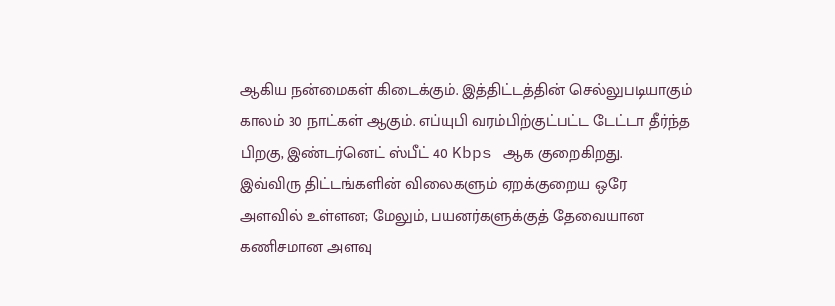ஆகிய நன்மைகள் கிடைக்கும். இத்திட்டத்தின் செல்லுபடியாகும் காலம் 30 நாட்கள் ஆகும். எப்யுபி வரம்பிற்குட்பட்ட டேட்டா தீர்ந்த பிறகு, இண்டர்னெட் ஸ்பீட் 40 Kbps ஆக குறைகிறது.
இவ்விரு திட்டங்களின் விலைகளும் ஏறக்குறைய ஒரே அளவில் உள்ளன; மேலும், பயனர்களுக்குத் தேவையான கணிசமான அளவு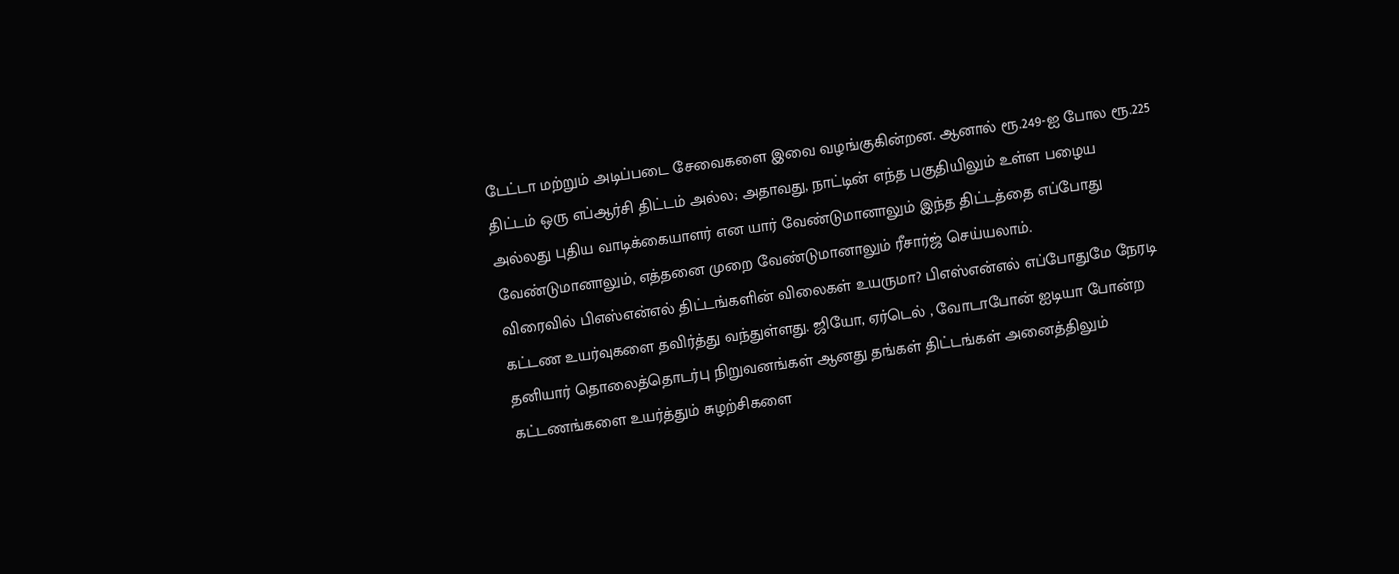டேட்டா மற்றும் அடிப்படை சேவைகளை இவை வழங்குகின்றன. ஆனால் ரூ.249-ஐ போல ரூ.225 திட்டம் ஒரு எப்ஆர்சி திட்டம் அல்ல; அதாவது, நாட்டின் எந்த பகுதியிலும் உள்ள பழைய அல்லது புதிய வாடிக்கையாளர் என யார் வேண்டுமானாலும் இந்த திட்டத்தை எப்போது வேண்டுமானாலும், எத்தனை முறை வேண்டுமானாலும் ரீசார்ஜ் செய்யலாம்.
விரைவில் பிஎஸ்என்எல் திட்டங்களின் விலைகள் உயருமா? பிஎஸ்என்எல் எப்போதுமே நேரடி கட்டண உயர்வுகளை தவிர்த்து வந்துள்ளது. ஜியோ, ஏர்டெல் , வோடாபோன் ஐடியா போன்ற தனியார் தொலைத்தொடர்பு நிறுவனங்கள் ஆனது தங்கள் திட்டங்கள் அனைத்திலும் கட்டணங்களை உயர்த்தும் சுழற்சிகளை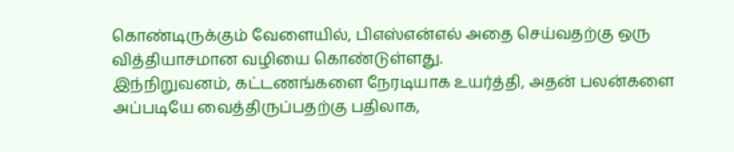கொண்டிருக்கும் வேளையில், பிஎஸ்என்எல் அதை செய்வதற்கு ஒரு வித்தியாசமான வழியை கொண்டுள்ளது.
இந்நிறுவனம், கட்டணங்களை நேரடியாக உயர்த்தி, அதன் பலன்களை அப்படியே வைத்திருப்பதற்கு பதிலாக,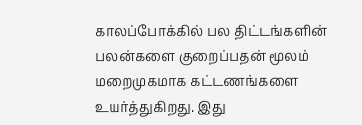காலப்போக்கில் பல திட்டங்களின் பலன்களை குறைப்பதன் மூலம் மறைமுகமாக கட்டணங்களை உயர்த்துகிறது. இது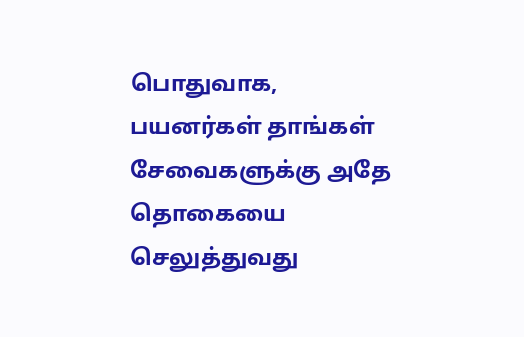பொதுவாக, பயனர்கள் தாங்கள் சேவைகளுக்கு அதே தொகையை செலுத்துவது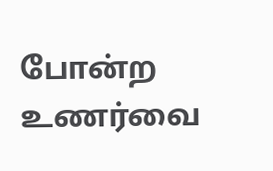போன்ற உணர்வை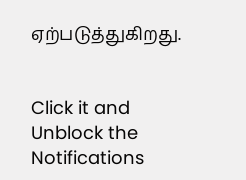ஏற்படுத்துகிறது.


Click it and Unblock the Notifications